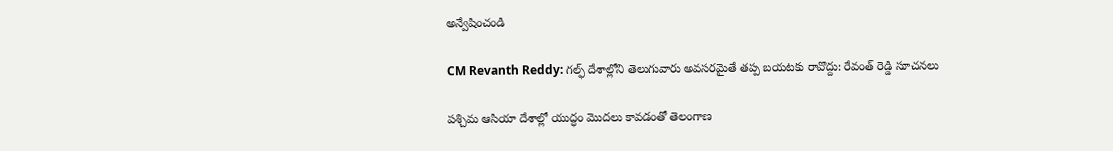అన్వేషించండి

CM Revanth Reddy: గల్ఫ్ దేశాల్లోని తెలుగువారు అవసరమైతే తప్ప బయటకు రావొద్దు: రేవంత్ రెడ్డి సూచనలు

పశ్చిమ ఆసియా దేశాల్లో యుద్ధం మొదలు కావడంతో తెలంగాణ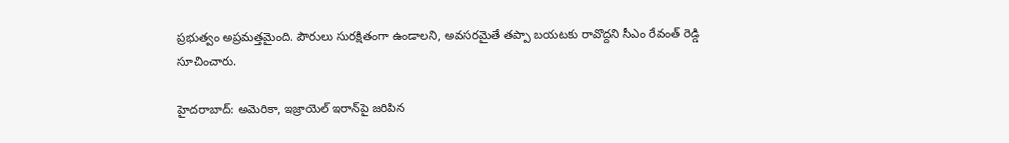ప్రభుత్వం అప్రమత్తమైంది. పౌరులు సురక్షితంగా ఉండాలని, అవసరమైతే తప్పా బయటకు రావొద్దని సీఎం రేవంత్ రెడ్డి సూచించారు.

హైదరాబాద్: అమెరికా, ఇజ్రాయెల్ ఇరాన్‌పై జరిపిన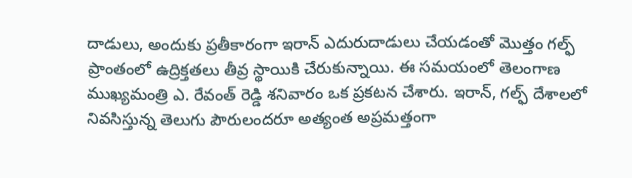దాడులు, అందుకు ప్రతీకారంగా ఇరాన్ ఎదురుదాడులు చేయడంతో మొత్తం గల్ఫ్ ప్రాంతంలో ఉద్రిక్తతలు తీవ్ర స్థాయికి చేరుకున్నాయి. ఈ సమయంలో తెలంగాణ ముఖ్యమంత్రి ఎ. రేవంత్ రెడ్డి శనివారం ఒక ప్రకటన చేశారు. ఇరాన్, గల్ఫ్ దేశాలలో నివసిస్తున్న తెలుగు పౌరులందరూ అత్యంత అప్రమత్తంగా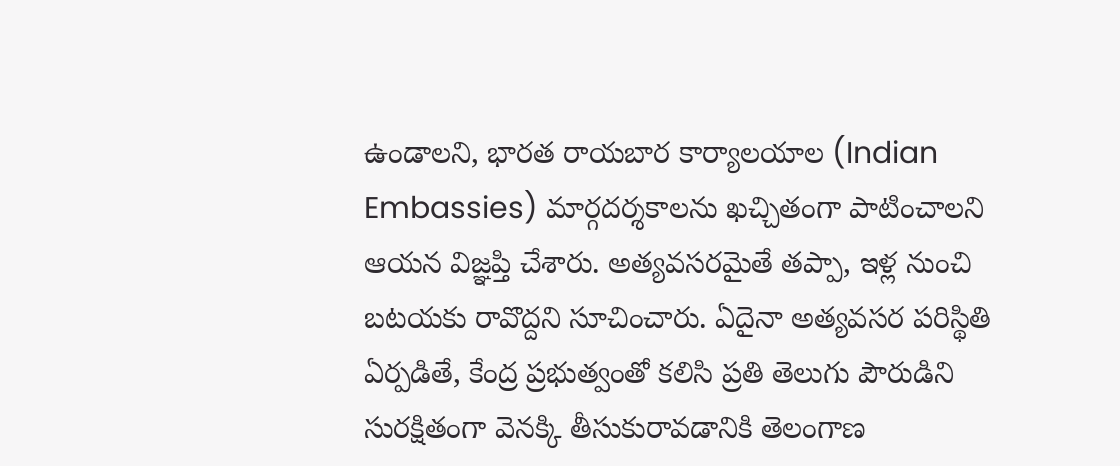ఉండాలని, భారత రాయబార కార్యాలయాల (Indian Embassies) మార్గదర్శకాలను ఖచ్చితంగా పాటించాలని ఆయన విజ్ఞప్తి చేశారు. అత్యవసరమైతే తప్పా, ఇళ్ల నుంచి బటయకు రావొద్దని సూచించారు. ఏదైనా అత్యవసర పరిస్థితి ఏర్పడితే, కేంద్ర ప్రభుత్వంతో కలిసి ప్రతి తెలుగు పౌరుడిని సురక్షితంగా వెనక్కి తీసుకురావడానికి తెలంగాణ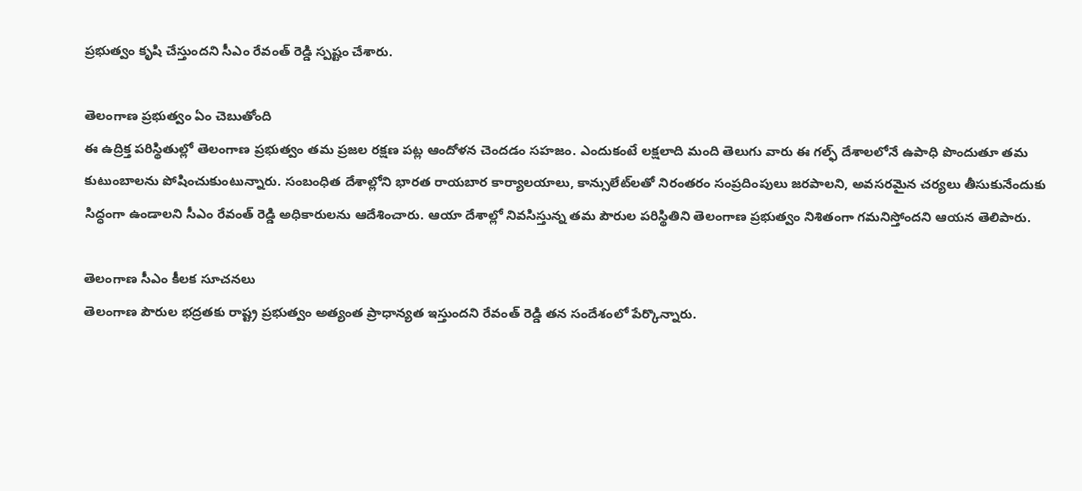ప్రభుత్వం కృషి చేస్తుందని సీఎం రేవంత్ రెడ్డి స్పష్టం చేశారు.

తెలంగాణ ప్రభుత్వం ఏం చెబుతోంది
ఈ ఉద్రిక్త పరిస్థితుల్లో తెలంగాణ ప్రభుత్వం తమ ప్రజల రక్షణ పట్ల ఆందోళన చెందడం సహజం. ఎందుకంటే లక్షలాది మంది తెలుగు వారు ఈ గల్ఫ్ దేశాలలోనే ఉపాధి పొందుతూ తమ కుటుంబాలను పోషించుకుంటున్నారు. సంబంధిత దేశాల్లోని భారత రాయబార కార్యాలయాలు, కాన్సులేట్‌లతో నిరంతరం సంప్రదింపులు జరపాలని, అవసరమైన చర్యలు తీసుకునేందుకు సిద్ధంగా ఉండాలని సీఎం రేవంత్ రెడ్డి అధికారులను ఆదేశించారు. ఆయా దేశాల్లో నివసిస్తున్న తమ పౌరుల పరిస్థితిని తెలంగాణ ప్రభుత్వం నిశితంగా గమనిస్తోందని ఆయన తెలిపారు.

తెలంగాణ సీఎం కీలక సూచనలు
తెలంగాణ పౌరుల భద్రతకు రాష్ట్ర ప్రభుత్వం అత్యంత ప్రాధాన్యత ఇస్తుందని రేవంత్ రెడ్డి తన సందేశంలో పేర్కొన్నారు.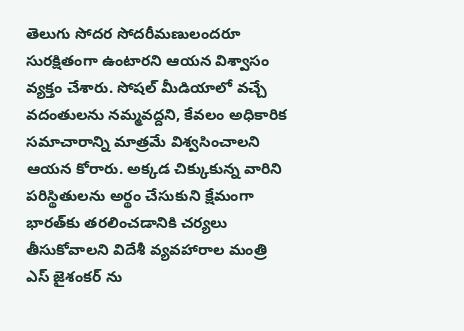తెలుగు సోదర సోదరీమణులందరూ సురక్షితంగా ఉంటారని ఆయన విశ్వాసం వ్యక్తం చేశారు. సోషల్ మీడియాలో వచ్చే వదంతులను నమ్మవద్దని, కేవలం అధికారిక సమాచారాన్ని మాత్రమే విశ్వసించాలని ఆయన కోరారు. అక్కడ చిక్కుకున్న వారిని పరిస్థితులను అర్థం చేసుకుని క్షేమంగా భారత్‌కు తరలించడానికి చర్యలు తీసుకోవాలని విదేశీ వ్యవహారాల మంత్రి ఎస్ జైశంకర్ ను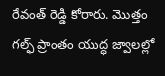రేవంత్ రెడ్డి కోరారు. మొత్తం గల్ఫ్ ప్రాంతం యుద్ధ జ్వాలల్లో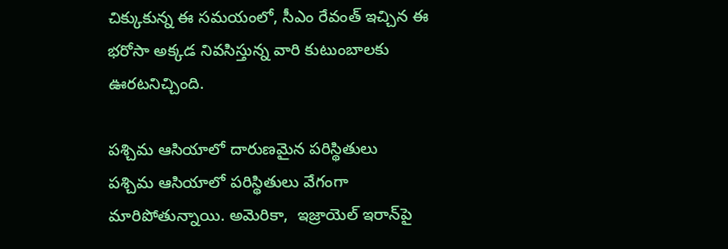చిక్కుకున్న ఈ సమయంలో, సీఎం రేవంత్ ఇచ్చిన ఈ భరోసా అక్కడ నివసిస్తున్న వారి కుటుంబాలకు ఊరటనిచ్చింది.

పశ్చిమ ఆసియాలో దారుణమైన పరిస్థితులు
పశ్చిమ ఆసియాలో పరిస్థితులు వేగంగా మారిపోతున్నాయి. అమెరికా,  ఇజ్రాయెల్ ఇరాన్‌పై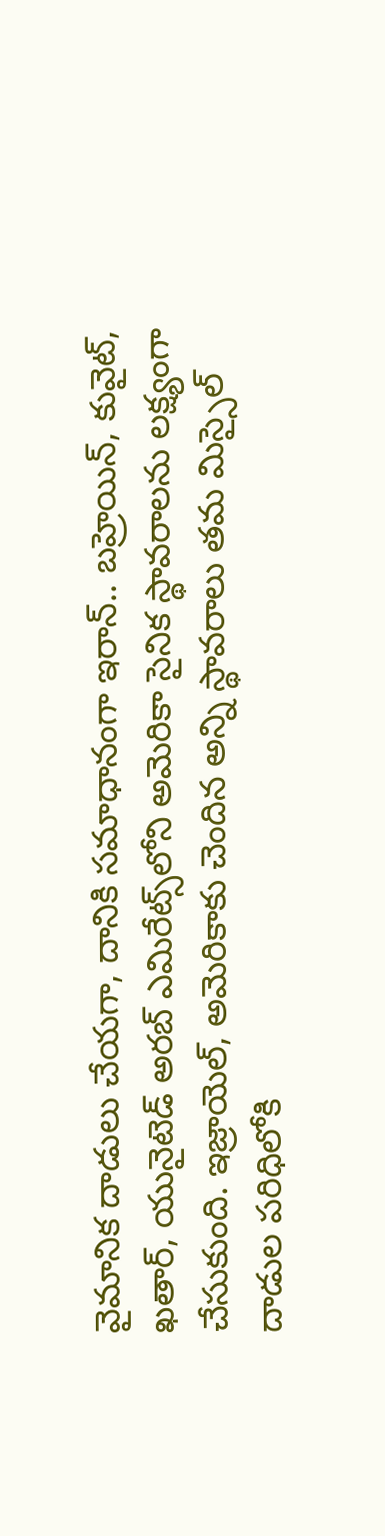వైమానిక దాడులు చేయగా, దానికి సమాధానంగా ఇరాన్.. బహ్రెయిన్, కువైట్, ఖతార్, యునైటెడ్ అరబ్ ఎమిరేట్స్‌లోని అమెరికా సైనిక స్థావరాలను లక్ష్యంగా చేసుకుంది. ఇజ్రాయెల్, అమెరికాకు చెందిన అన్ని స్థావరాలు తమ మిస్సైల్ దాడుల పరిధిలోకి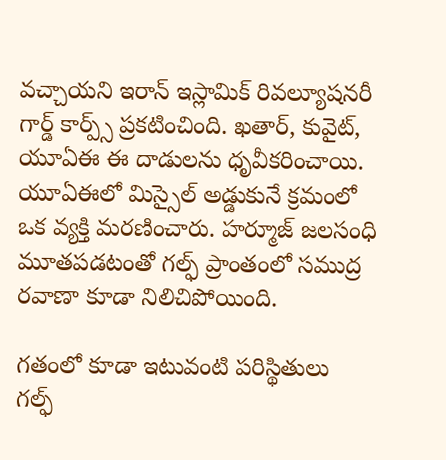వచ్చాయని ఇరాన్ ఇస్లామిక్ రివల్యూషనరీ గార్డ్ కార్ప్స్ ప్రకటించింది. ఖతార్, కువైట్, యూఏఈ ఈ దాడులను ధృవీకరించాయి. యూఏఈలో మిస్సైల్ అడ్డుకునే క్రమంలో ఒక వ్యక్తి మరణించారు. హర్మూజ్ జలసంధి మూతపడటంతో గల్ఫ్ ప్రాంతంలో సముద్ర రవాణా కూడా నిలిచిపోయింది.

గతంలో కూడా ఇటువంటి పరిస్థితులు
గల్ఫ్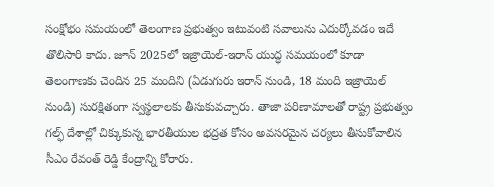సంక్షోభం సమయంలో తెలంగాణ ప్రభుత్వం ఇటువంటి సవాలును ఎదుర్కోవడం ఇదే తొలిసారి కాదు. జూన్ 2025లో ఇజ్రాయెల్-ఇరాన్ యుద్ధ సమయంలో కూడా తెలంగాణకు చెందిన 25 మందిని (ఏడుగురు ఇరాన్ నుండి, 18 మంది ఇజ్రాయెల్ నుండి) సురక్షితంగా స్వస్థలాలకు తీసుకువచ్చారు. తాజా పరిణామాలతో రాష్ట్ర ప్రభుత్వం గల్ఫ్ దేశాల్లో చిక్కుకున్న భారతీయుల భద్రత కోసం అవసరమైన చర్యలు తీసుకోవాలిన సీఎం రేవంత్ రెడ్డి కేంద్రాన్ని కోరారు.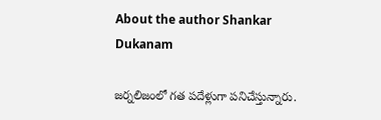About the author Shankar Dukanam

జర్నలిజంలో గత పదేళ్లుగా పనిచేస్తున్నారు.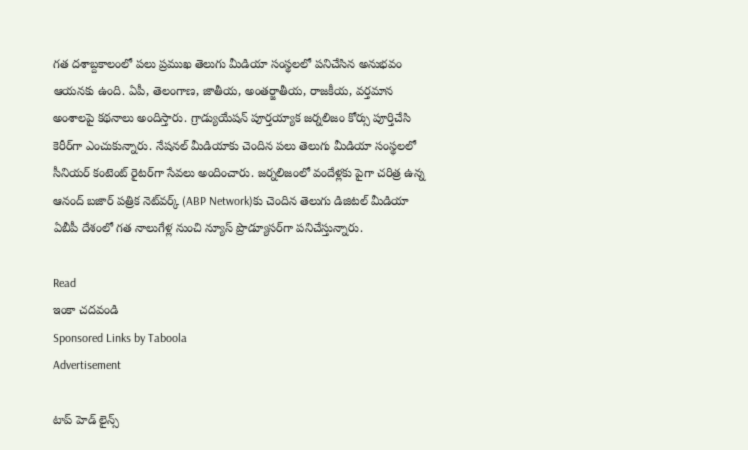గత దశాబ్దకాలంలో పలు ప్రముఖ తెలుగు మీడియా సంస్థలలో పనిచేసిన అనుభవం ఆయనకు ఉంది. ఏపీ, తెలంగాణ, జాతీయ, అంతర్జాతీయ, రాజకీయ, వర్తమాన అంశాలపై కథనాలు అందిస్తారు. గ్రాడ్యుయేషన్ పూర్తయ్యాక జర్నలిజం కోర్సు పూర్తిచేసి కెరీర్‌గా ఎంచుకున్నారు. నేషనల్ మీడియాకు చెందిన పలు తెలుగు మీడియా సంస్థలలో సీనియర్ కంటెంట్ రైటర్‌గా సేవలు అందించారు. జర్నలిజంలో వందేళ్లకు పైగా చరిత్ర ఉన్న ఆనంద్ బజార్ పత్రిక నెట్‌వర్క్ (ABP Network)కు చెందిన తెలుగు డిజిటల్ మీడియా ఏబీపీ దేశంలో గత నాలుగేళ్ల నుంచి న్యూస్ ప్రొడ్యూసర్‌గా పనిచేస్తున్నారు.

Read
ఇంకా చదవండి
Sponsored Links by Taboola
Advertisement

టాప్ హెడ్ లైన్స్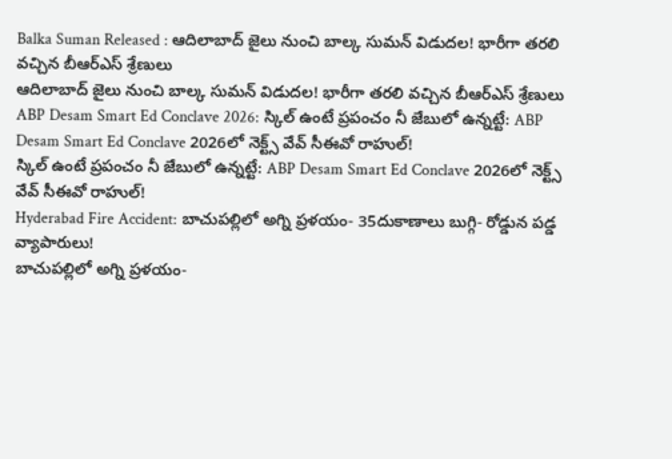Balka Suman Released : ఆదిలాబాద్ జైలు నుంచి బాల్క సుమన్ విడుదల! భారీగా తరలి వచ్చిన బీఆర్‌ఎస్‌ శ్రేణులు
ఆదిలాబాద్ జైలు నుంచి బాల్క సుమన్ విడుదల! భారీగా తరలి వచ్చిన బీఆర్‌ఎస్‌ శ్రేణులు
ABP Desam Smart Ed Conclave 2026: స్కిల్ ఉంటే ప్రపంచం నీ జేబులో ఉన్నట్టే: ABP Desam Smart Ed Conclave 2026లో నెక్ట్స్‌ వేవ్‌ సీఈవో రాహుల్‌!
స్కిల్ ఉంటే ప్రపంచం నీ జేబులో ఉన్నట్టే: ABP Desam Smart Ed Conclave 2026లో నెక్ట్స్‌ వేవ్‌ సీఈవో రాహుల్‌!
Hyderabad Fire Accident: బాచుపల్లిలో అగ్ని ప్రళయం- 35దుకాణాలు బుగ్గి- రోడ్డున పడ్డ వ్యాపారులు!
బాచుపల్లిలో అగ్ని ప్రళయం-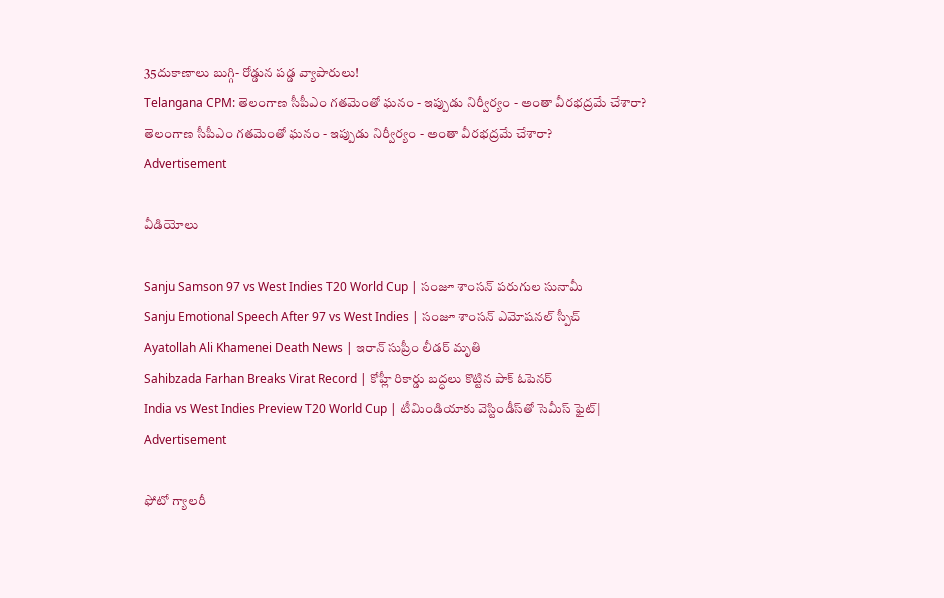35దుకాణాలు బుగ్గి- రోడ్డున పడ్డ వ్యాపారులు!
Telangana CPM: తెలంగాణ సీపీఎం గతమెంతో ఘనం - ఇప్పుడు నిర్వీర్యం - అంతా వీరభద్రమే చేశారా?
తెలంగాణ సీపీఎం గతమెంతో ఘనం - ఇప్పుడు నిర్వీర్యం - అంతా వీరభద్రమే చేశారా?
Advertisement

వీడియోలు

Sanju Samson 97 vs West Indies T20 World Cup | సంజూ శాంసన్ పరుగుల సునామీ
Sanju Emotional Speech After 97 vs West Indies | సంజూ శాంసన్ ఎమోషనల్ స్పీచ్
Ayatollah Ali Khamenei Death News | ఇరాన్ సుప్రీం లీడర్ మృతి
Sahibzada Farhan Breaks Virat Record | కోహ్లీ రికార్డు బద్ధలు కొట్టిన పాక్ ఓపెనర్
India vs West Indies Preview T20 World Cup | టీమిండియాకు వెస్టిండీస్‌తో సెమీస్ ఫైట్|
Advertisement

ఫోటో గ్యాలరీ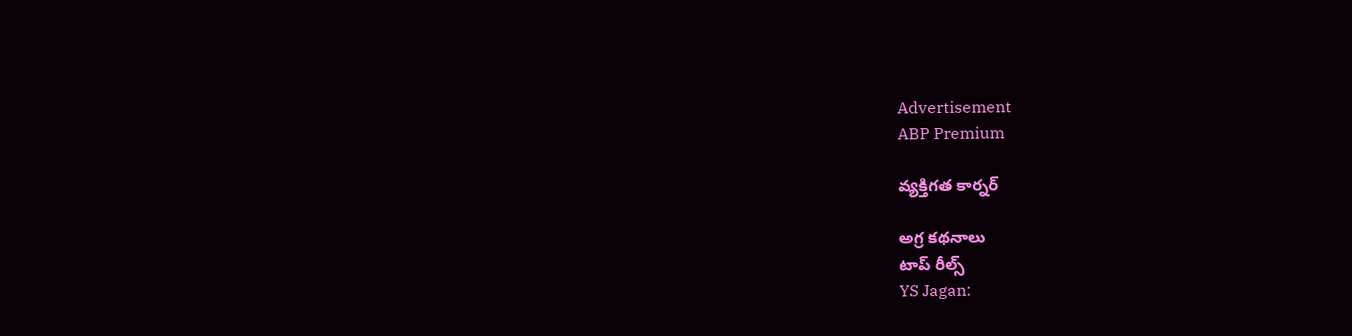Advertisement
ABP Premium

వ్యక్తిగత కార్నర్

అగ్ర కథనాలు
టాప్ రీల్స్
YS Jagan: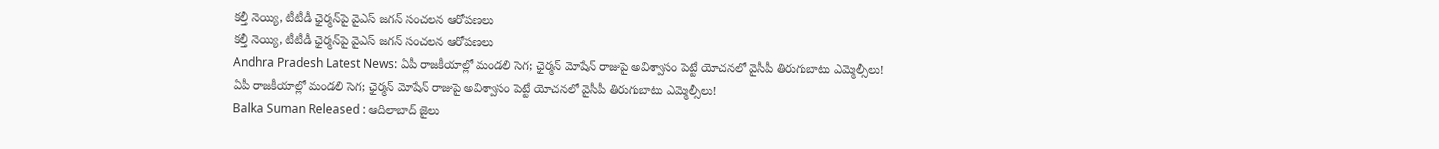కల్తీ నెయ్యి, టీటీడీ ఛైర్మన్‌పై వైఎస్ జగన్ సంచలన ఆరోపణలు
కల్తీ నెయ్యి, టీటీడీ ఛైర్మన్‌పై వైఎస్ జగన్ సంచలన ఆరోపణలు
Andhra Pradesh Latest News: ఏపీ రాజకీయాల్లో మండలి సెగ; ఛైర్మన్‌ మోషేన్‌ రాజుపై అవిశ్వాసం పెట్టే యోచనలో వైసీపీ తిరుగుబాటు ఎమ్మెల్సీలు!
ఏపీ రాజకీయాల్లో మండలి సెగ; ఛైర్మన్‌ మోషేన్‌ రాజుపై అవిశ్వాసం పెట్టే యోచనలో వైసీపీ తిరుగుబాటు ఎమ్మెల్సీలు!
Balka Suman Released : ఆదిలాబాద్ జైలు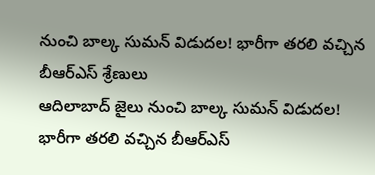నుంచి బాల్క సుమన్ విడుదల! భారీగా తరలి వచ్చిన బీఆర్‌ఎస్‌ శ్రేణులు
ఆదిలాబాద్ జైలు నుంచి బాల్క సుమన్ విడుదల! భారీగా తరలి వచ్చిన బీఆర్‌ఎస్‌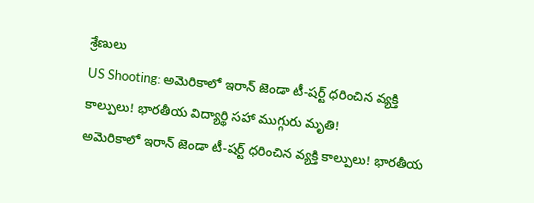శ్రేణులు
US Shooting: అమెరికాలో ఇరాన్ జెండా టీ-షర్ట్ ధరించిన వ్యక్తి కాల్పులు! భారతీయ విద్యార్థి సహా ముగ్గురు మృతి!
అమెరికాలో ఇరాన్ జెండా టీ-షర్ట్ ధరించిన వ్యక్తి కాల్పులు! భారతీయ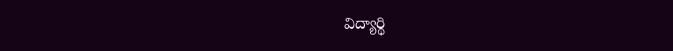విద్యార్థి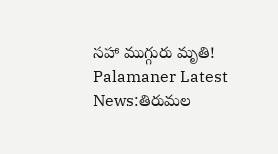సహా ముగ్గురు మృతి!
Palamaner Latest News:తిరుమల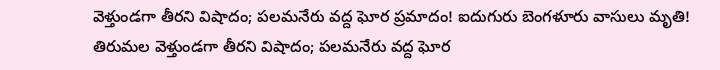వెళ్తుండగా తీరని విషాదం; పలమనేరు వద్ద ఘోర ప్రమాదం! ఐదుగురు బెంగళూరు వాసులు మృతి!
తిరుమల వెళ్తుండగా తీరని విషాదం; పలమనేరు వద్ద ఘోర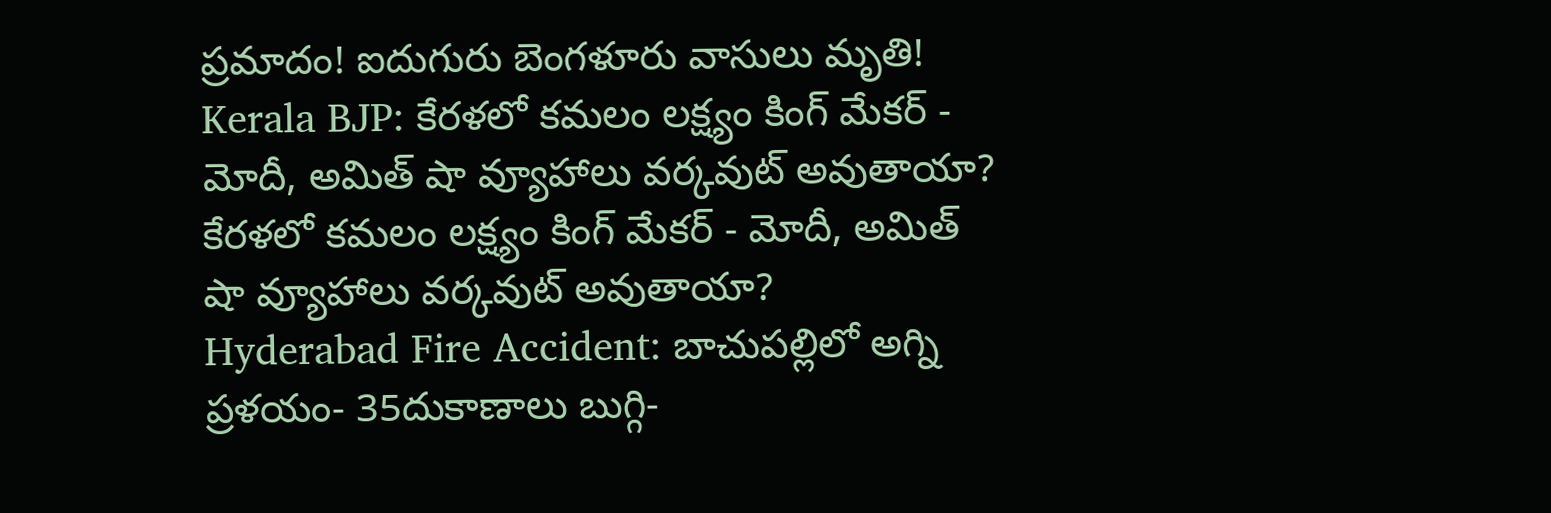ప్రమాదం! ఐదుగురు బెంగళూరు వాసులు మృతి!
Kerala BJP: కేరళలో కమలం లక్ష్యం కింగ్ మేకర్ - మోదీ, అమిత్ షా వ్యూహాలు వర్కవుట్ అవుతాయా?
కేరళలో కమలం లక్ష్యం కింగ్ మేకర్ - మోదీ, అమిత్ షా వ్యూహాలు వర్కవుట్ అవుతాయా?
Hyderabad Fire Accident: బాచుపల్లిలో అగ్ని ప్రళయం- 35దుకాణాలు బుగ్గి-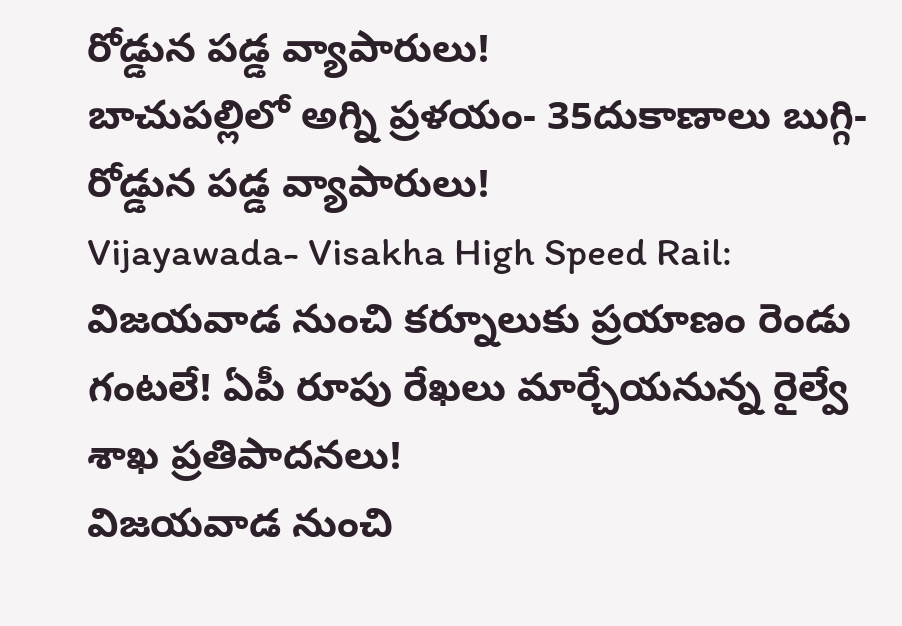రోడ్డున పడ్డ వ్యాపారులు!
బాచుపల్లిలో అగ్ని ప్రళయం- 35దుకాణాలు బుగ్గి- రోడ్డున పడ్డ వ్యాపారులు!
Vijayawada- Visakha High Speed Rail: విజయవాడ నుంచి కర్నూలుకు ప్రయాణం రెండు గంటలే! ఏపీ రూపు రేఖలు మార్చేయనున్న రైల్వే శాఖ ప్రతిపాదనలు!
విజయవాడ నుంచి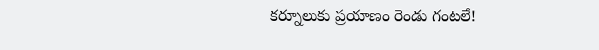కర్నూలుకు ప్రయాణం రెండు గంటలే!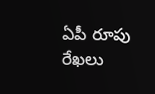ఏపీ రూపు రేఖలు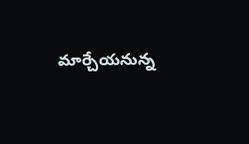మార్చేయనున్న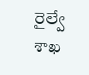రైల్వే శాఖ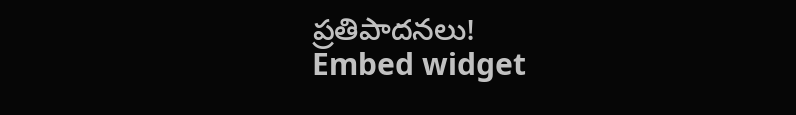ప్రతిపాదనలు!
Embed widget